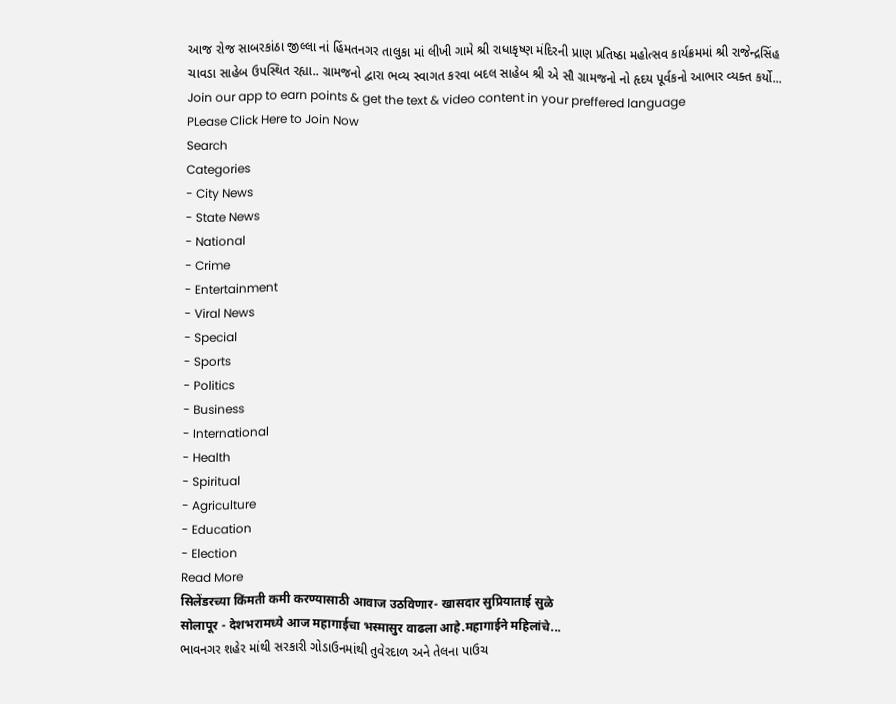આજ રોજ સાબરકાંઠા જીલ્લા નાં હિંમતનગર તાલુકા માં લીખી ગામે શ્રી રાધાકૃષ્ણ મંદિરની પ્રાણ પ્રતિષ્ઠા મહોત્સવ કાર્યક્રમમાં શ્રી રાજેન્દ્રસિંહ ચાવડા સાહેબ ઉપસ્થિત રહ્યા.. ગ્રામજનો દ્વારા ભવ્ય સ્વાગત કરવા બદલ સાહેબ શ્રી એ સૌ ગ્રામજનો નો હૃદય પૂર્વકનો આભાર વ્યક્ત કર્યો...
Join our app to earn points & get the text & video content in your preffered language
PLease Click Here to Join Now
Search
Categories
- City News
- State News
- National
- Crime
- Entertainment
- Viral News
- Special
- Sports
- Politics
- Business
- International
- Health
- Spiritual
- Agriculture
- Education
- Election
Read More
सिलेंडरच्या किंमती कमी करण्यासाठी आवाज उठविणार- खासदार सुप्रियाताई सुळे
सोलापूर - देशभरामध्ये आज महागाईचा भस्मासुर वाढला आहे.महागाईने महिलांचे...
ભાવનગર શહેર માંથી સરકારી ગોડાઉનમાંથી તુવેરદાળ અને તેલના પાઉચ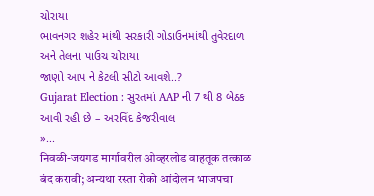ચોરાયા
ભાવનગર શહેર માંથી સરકારી ગોડાઉનમાંથી તુવેરદાળ અને તેલના પાઉચ ચોરાયા
જાણો આપ ને કેટલી સીટો આવશે..?
Gujarat Election : સુરતમાં AAP ની 7 થી 8 બેઠક આવી રહી છે – અરવિંદ કેજરીવાલ
»...
निवळी-जयगड मार्गावरील ओव्हरलोड वाहतूक तत्काळ बंद करावी; अन्यथा रस्ता रोको आंदोलन भाजपचा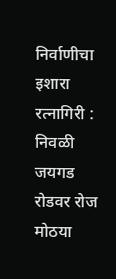निर्वाणीचा इशारा
रत्नागिरी : निवळी जयगड रोडवर रोज मोठया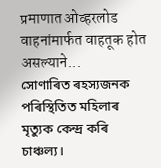प्रमाणात ओव्हरलोड वाहनांमार्फत वाहतूक होत असल्याने...
সোণাৰিত ৰহস্যজনক পৰিস্থিতিত মহিলাৰ মৃত্যুক কেন্দ্ৰ কৰি চাঞ্চল্য।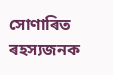সোণাৰিত ৰহস্যজনক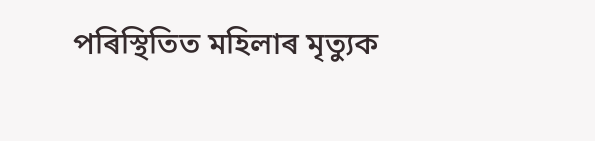পৰিস্থিতিত মহিলাৰ মৃত্যুক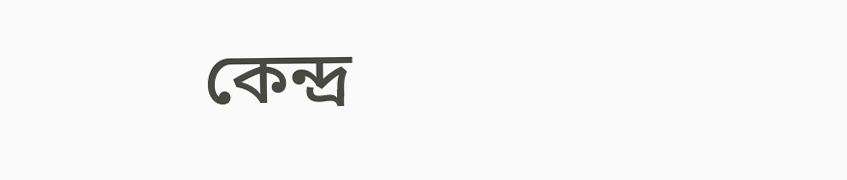কেন্দ্ৰ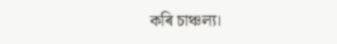কৰি চাঞ্চল্য।